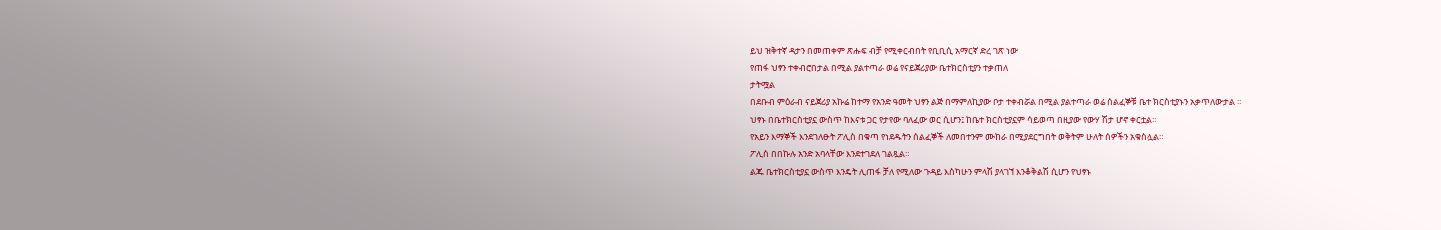ይህ ዝቅተኛ ዳታን በመጠቀም ጽሑፍ ብቻ የሚቀርብበት የቢቢሲ አማርኛ ድረ ገጽ ነው
የጠፋ ህፃን ተቀብሮበታል በሚል ያልተጣራ ወሬ የናይጀሪያው ቤተክርስቲያን ተቃጠለ
ታትሟል
በደቡብ ምዕራብ ናይጀሪያ አኩሬ ከተማ የአንድ ዓመት ህፃን ልጅ በማምለኪያው ቦታ ተቀብሯል በሚል ያልተጣራ ወሬ ሰልፈኞቹ ቤተ ክርስቲያኑን አቃጥለውታል ።
ህፃኑ በቤተክርስቲያኗ ውስጥ ከእናቱ ጋር የታየው ባለፈው ወር ሲሆን፤ ከቤተ ክርስቲያኗም ሳይወጣ በዚያው የውሃ ሽታ ሆኖ ቀርቷል።
የአይን እማኞች እንደገለፁት ፖሊስ በቁጣ የነደዱትን ሰልፈኞች ለመበተንም ሙከራ በሚያደርግበት ወቅትም ሁለት ሰዎችን አቁስሏል።
ፖሊስ በበኩሉ አንድ አባላቸው እንደተገደለ ገልጿል።
ልጁ ቤተክርስቲያኗ ውስጥ እንዴት ሊጠፋ ቻለ የሚለው ጉዳይ እስካሁን ምላሽ ያላገኘ እንቆቅልሽ ሲሆን የህፃኑ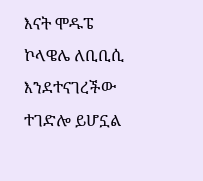እናት ሞዱፔ ኮላዌሌ ለቢቢሲ እንደተናገረችው ተገድሎ ይሆኗል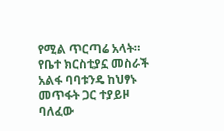የሚል ጥርጣሬ አላት።
የቤተ ክርስቲያኗ መስራች አልፋ ባባቱንዴ ከህፃኑ መጥፋት ጋር ተያይዞ ባለፈው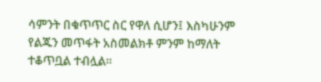ሳምንት በቁጥጥር ስር የዋለ ሲሆን፤ እስካሁንም የልጁን መጥፋት አስመልክቶ ምንም ከማለት ተቆጥቧል ተብሏል።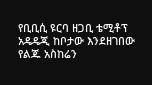የቢቢሲ ዩርባ ዘጋቢ ቴሚቶፕ አዴዴጂ ከቦታው እንደዘገበው የልጁ አስከሬን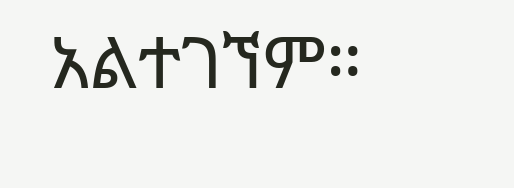አልተገኘም።